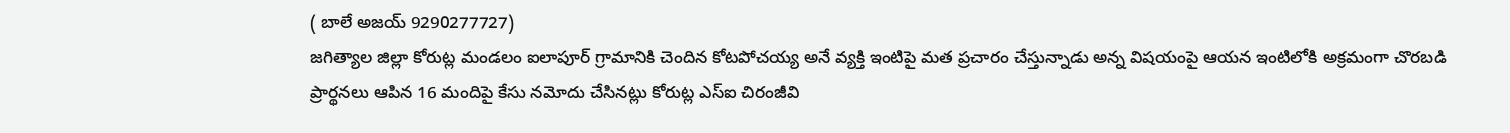( బాలే అజయ్ 9290277727)
జగిత్యాల జిల్లా కోరుట్ల మండలం ఐలాపూర్ గ్రామానికి చెందిన కోటపోచయ్య అనే వ్యక్తి ఇంటిపై మత ప్రచారం చేస్తున్నాడు అన్న విషయంపై ఆయన ఇంటిలోకి అక్రమంగా చొరబడి ప్రార్థనలు ఆపిన 16 మందిపై కేసు నమోదు చేసినట్లు కోరుట్ల ఎస్ఐ చిరంజీవి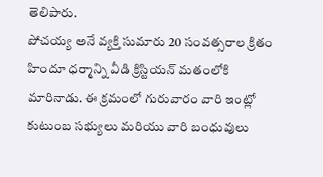తెలిపారు.
పోచయ్య అనే వ్యక్తి సుమారు 20 సంవత్సరాల క్రితం హిందూ ధర్మాన్ని వీడి క్రిస్టియన్ మతంలోకి మారినాడు. ఈ క్రమంలో గురువారం వారి ఇంట్లో కుటుంబ సభ్యులు మరియు వారి బంధువులు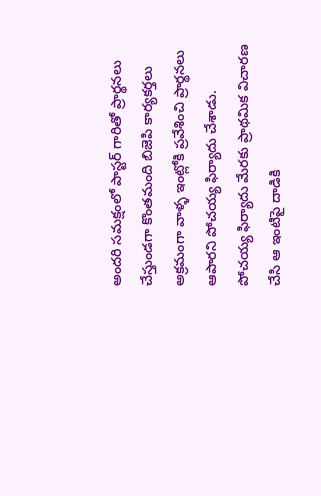అందరి సమక్షంలో పాస్టర్ గారితో ప్రార్థనలు చేస్తుండగా కొంతమంది బిజెపి కార్యకర్తలు అక్రమంగా వాళ్ళ ఇంట్లోకి ప్రవేశించి ప్రార్థనలు ఆపారని పోచయ్య ఫిర్యాదు చేశాడు.
పోచయ్య ఫిర్యాదు మేరకు ప్రాథమిక విచారణ చేసి ఆ ఇంటిపై దాడికి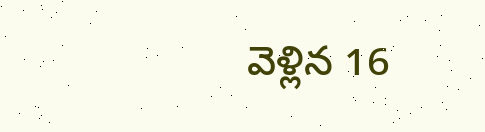వెళ్లిన 16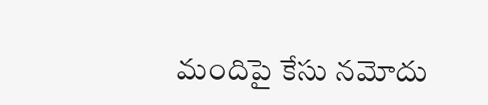మందిపై కేసు నమోదు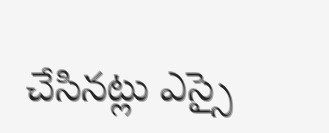చేసినట్లు ఎస్సై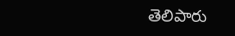తెలిపారు